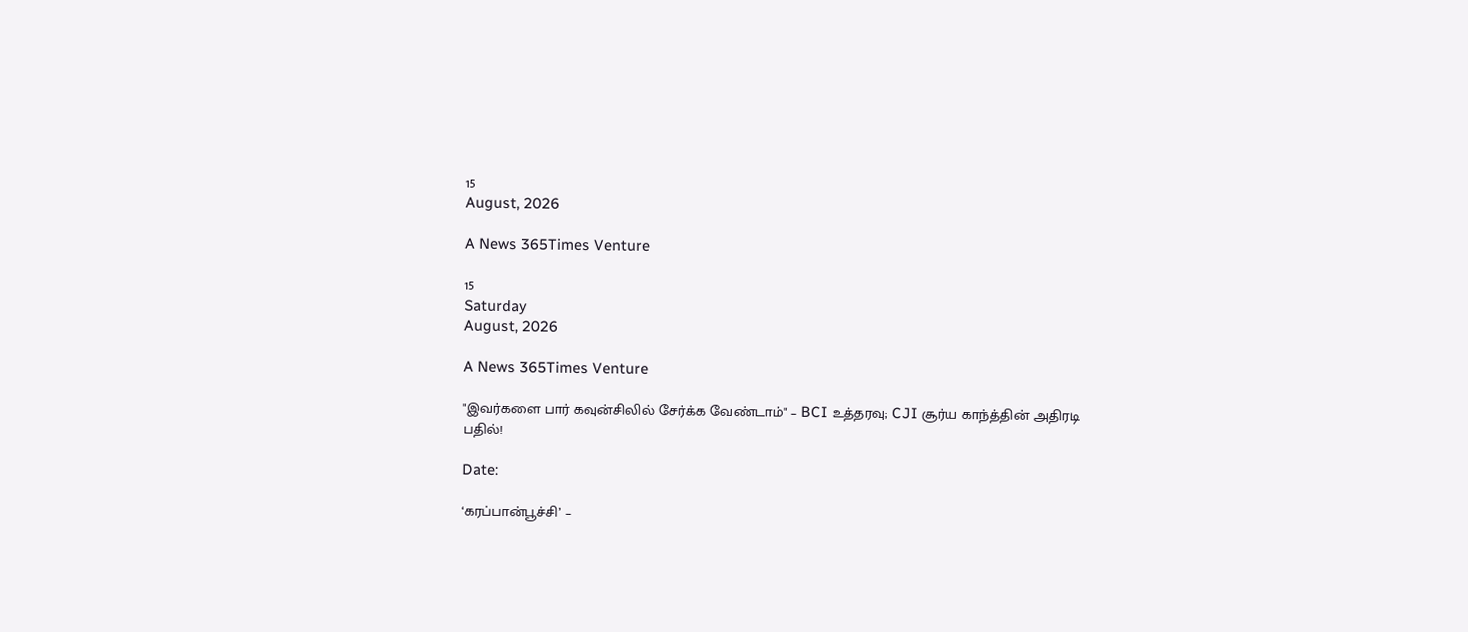15
August, 2026

A News 365Times Venture

15
Saturday
August, 2026

A News 365Times Venture

"இவர்களை பார் கவுன்சிலில் சேர்க்க வேண்டாம்" – BCI உத்தரவு; CJI சூர்ய காந்த்தின் அதிரடி பதில்!

Date:

‘கரப்பான்பூச்சி’ –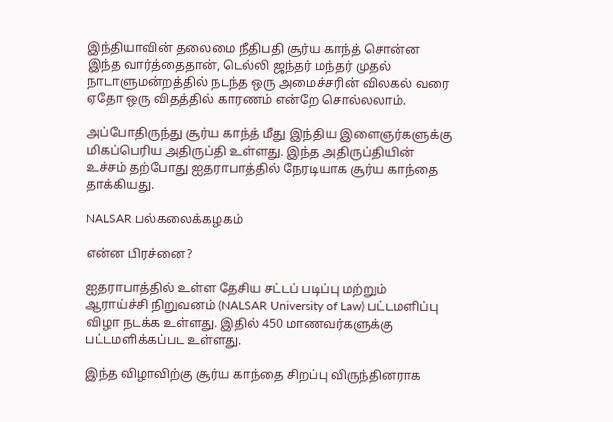இந்தியாவின் தலைமை நீதிபதி சூர்ய காந்த் சொன்ன இந்த வார்த்தைதான், டெல்லி ஜந்தர் மந்தர் முதல் நாடாளுமன்றத்தில் நடந்த ஒரு அமைச்சரின் விலகல் வரை ஏதோ ஒரு விதத்தில் காரணம் என்றே சொல்லலாம்.

அப்போதிருந்து சூர்ய காந்த் மீது இந்திய இளைஞர்களுக்கு மிகப்பெரிய அதிருப்தி உள்ளது. இந்த அதிருப்தியின் உச்சம் தற்போது ஐதராபாத்தில் நேரடியாக சூர்ய காந்தை தாக்கியது.

NALSAR பல்கலைக்கழகம்

என்ன பிரச்னை?

ஐதராபாத்தில் உள்ள தேசிய சட்டப் படிப்பு மற்றும் ஆராய்ச்சி நிறுவனம் (NALSAR University of Law) பட்டமளிப்பு விழா நடக்க உள்ளது. இதில் 450 மாணவர்களுக்கு பட்டமளிக்கப்பட உள்ளது.

இந்த விழாவிற்கு சூர்ய காந்தை சிறப்பு விருந்தினராக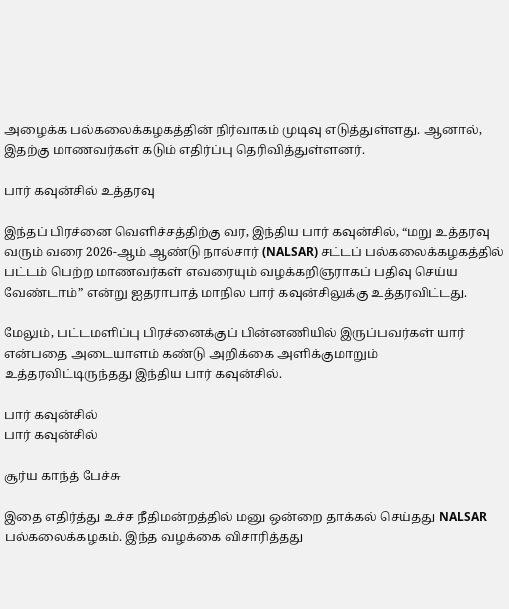அழைக்க பல்கலைக்கழகத்தின் நிர்வாகம் முடிவு எடுத்துள்ளது. ஆனால், இதற்கு மாணவர்கள் கடும் எதிர்ப்பு தெரிவித்துள்ளனர்.

பார் கவுன்சில் உத்தரவு

இந்தப் பிரச்னை வெளிச்சத்திற்கு வர, இந்திய பார் கவுன்சில், “மறு உத்தரவு வரும் வரை 2026-ஆம் ஆண்டு நால்சார் (NALSAR) சட்டப் பல்கலைக்கழகத்தில் பட்டம் பெற்ற மாணவர்கள் எவரையும் வழக்கறிஞராகப் பதிவு செய்ய வேண்டாம்” என்று ஐதராபாத் மாநில பார் கவுன்சிலுக்கு உத்தரவிட்டது.

மேலும், பட்டமளிப்பு பிரச்னைக்குப் பின்னணியில் இருப்பவர்கள் யார் என்பதை அடையாளம் கண்டு அறிக்கை அளிக்குமாறும் உத்தரவிட்டிருந்தது இந்திய பார் கவுன்சில்.

பார் கவுன்சில்
பார் கவுன்சில்

சூர்ய காந்த் பேச்சு

இதை எதிர்த்து உச்ச நீதிமன்றத்தில் மனு ஒன்றை தாக்கல் செய்தது NALSAR பல்கலைக்கழகம். இந்த வழக்கை விசாரித்தது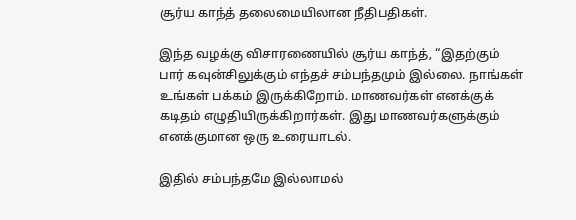சூர்ய காந்த் தலைமையிலான நீதிபதிகள்.

இந்த வழக்கு விசாரணையில் சூர்ய காந்த், “இதற்கும் பார் கவுன்சிலுக்கும் எந்தச் சம்பந்தமும் இல்லை. நாங்கள் உங்கள் பக்கம் இருக்கிறோம். மாணவர்கள் எனக்குக் கடிதம் எழுதியிருக்கிறார்கள். இது மாணவர்களுக்கும் எனக்குமான ஒரு உரையாடல்.

இதில் சம்பந்தமே இல்லாமல்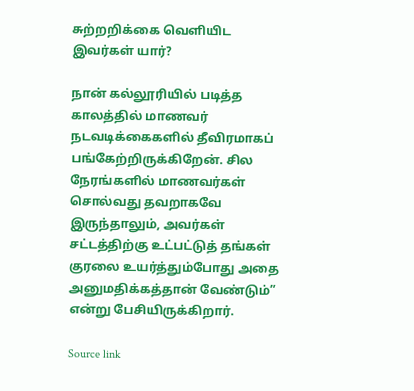சுற்றறிக்கை வெளியிட இவர்கள் யார்?

நான் கல்லூரியில் படித்த காலத்தில் மாணவர் நடவடிக்கைகளில் தீவிரமாகப் பங்கேற்றிருக்கிறேன். சில நேரங்களில் மாணவர்கள் சொல்வது தவறாகவே இருந்தாலும், அவர்கள் சட்டத்திற்கு உட்பட்டுத் தங்கள் குரலை உயர்த்தும்போது அதை அனுமதிக்கத்தான் வேண்டும்” என்று பேசியிருக்கிறார்.

Source link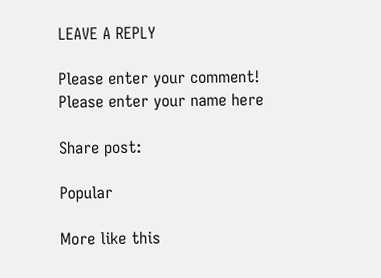LEAVE A REPLY

Please enter your comment!
Please enter your name here

Share post:

Popular

More like this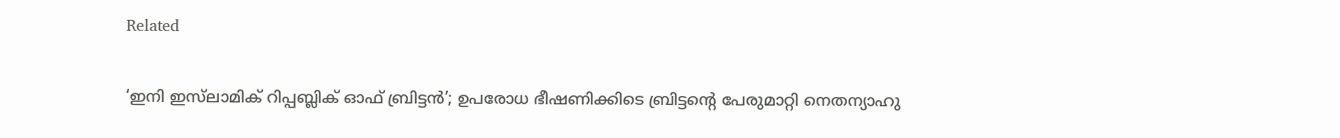Related

‘ഇനി ഇസ്‌ലാമിക് റിപ്പബ്ലിക് ഓഫ് ബ്രിട്ടന്‍’; ഉപരോധ ഭീഷണിക്കിടെ ബ്രിട്ടന്റെ പേരുമാറ്റി നെതന്യാഹു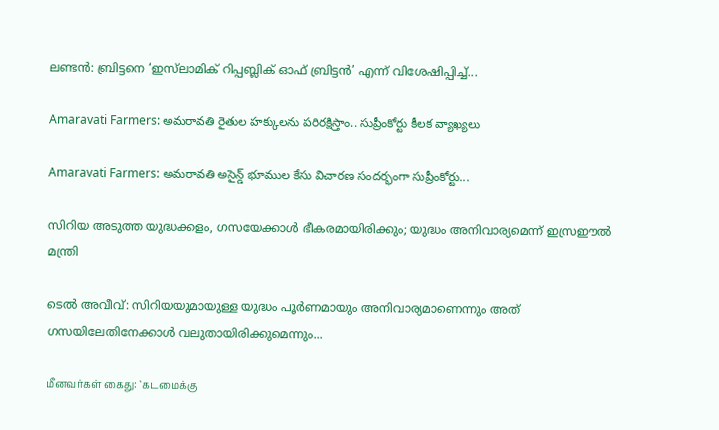ലണ്ടന്‍: ബ്രിട്ടനെ ‘ഇസ്‌ലാമിക് റിപ്പബ്ലിക് ഓഫ് ബ്രിട്ടന്‍’ എന്ന് വിശേഷിപ്പിച്ച്...

Amaravati Farmers: అమరావతి రైతుల హక్కులను పరిరక్షిస్తాం.. సుప్రీంకోర్టు కీలక వ్యాఖ్యలు

Amaravati Farmers: అమరావతి అసైన్డ్ భూముల కేసు విచారణ సందర్భంగా సుప్రీంకోర్టు...

സിറിയ അടുത്ത യുദ്ധക്കളം, ഗസയേക്കാള്‍ ഭീകരമായിരിക്കും; യുദ്ധം അനിവാര്യമെന്ന് ഇസ്രഈല്‍ മന്ത്രി

ടെല്‍ അവീവ്: സിറിയയുമായുള്ള യുദ്ധം പൂര്‍ണമായും അനിവാര്യമാണെന്നും അത് ഗസയിലേതിനേക്കാള്‍ വലുതായിരിക്കുമെന്നും...

மீனவர்கள் கைது: `கடமைக்கு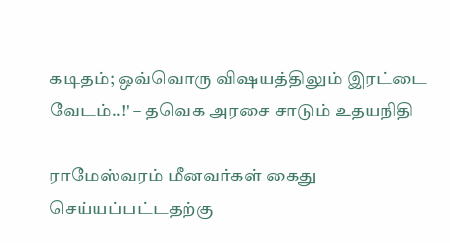கடிதம்; ஒவ்வொரு விஷயத்திலும் இரட்டை வேடம்..!' – தவெக அரசை சாடும் உதயநிதி

ராமேஸ்வரம் மீனவர்கள் கைது செய்யப்பட்டதற்கு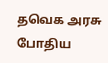தவெக அரசு போதிய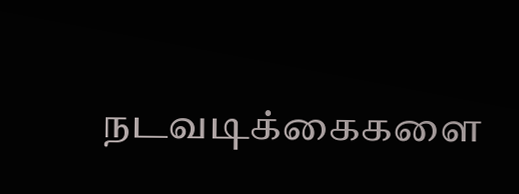நடவடிக்கைகளை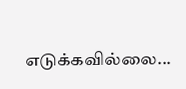எடுக்கவில்லை...